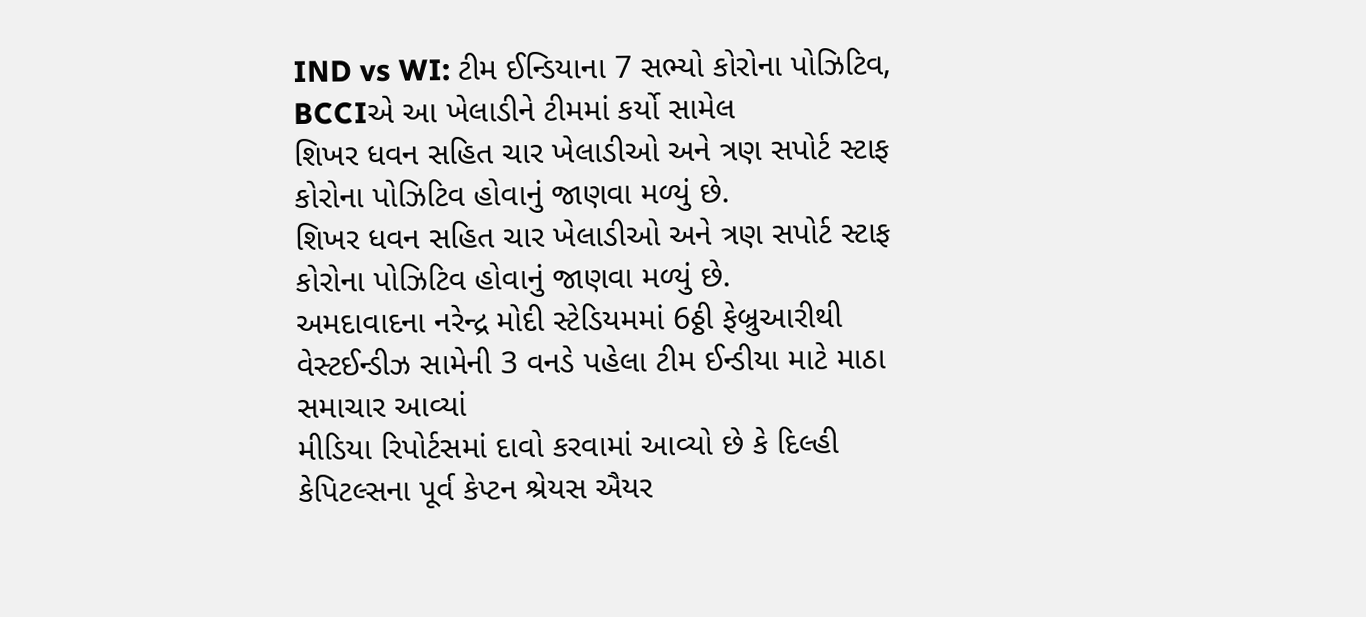IND vs WI: ટીમ ઈન્ડિયાના 7 સભ્યો કોરોના પોઝિટિવ, BCCIએ આ ખેલાડીને ટીમમાં કર્યો સામેલ
શિખર ધવન સહિત ચાર ખેલાડીઓ અને ત્રણ સપોર્ટ સ્ટાફ કોરોના પોઝિટિવ હોવાનું જાણવા મળ્યું છે.
શિખર ધવન સહિત ચાર ખેલાડીઓ અને ત્રણ સપોર્ટ સ્ટાફ કોરોના પોઝિટિવ હોવાનું જાણવા મળ્યું છે.
અમદાવાદના નરેન્દ્ર મોદી સ્ટેડિયમમાં 6ઠ્ઠી ફેબ્રુઆરીથી વેસ્ટઈન્ડીઝ સામેની 3 વનડે પહેલા ટીમ ઈન્ડીયા માટે માઠા સમાચાર આવ્યાં
મીડિયા રિપોર્ટસમાં દાવો કરવામાં આવ્યો છે કે દિલ્હી કેપિટલ્સના પૂર્વ કેપ્ટન શ્રેયસ ઐયર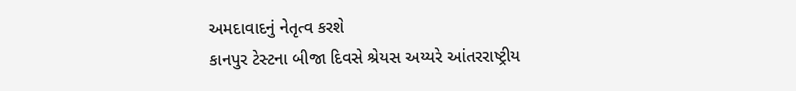અમદાવાદનું નેતૃત્વ કરશે
કાનપુર ટેસ્ટના બીજા દિવસે શ્રેયસ અય્યરે આંતરરાષ્ટ્રીય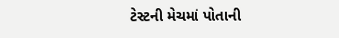ટેસ્ટની મેચમાં પોતાની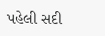પહેલી સદી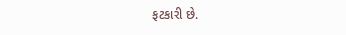ફટકારી છે.